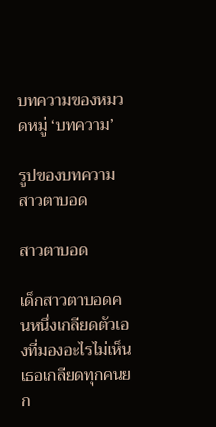บทความของหมวดหมู่ ‘บทความ’

รูปของบทความ สาวตาบอด

สาวตาบอด

เด็กสาวตาบอดคนหนึ่งเกลียดตัวเองที่มองอะไรไม่เห็น
เธอเกลียดทุกคนยก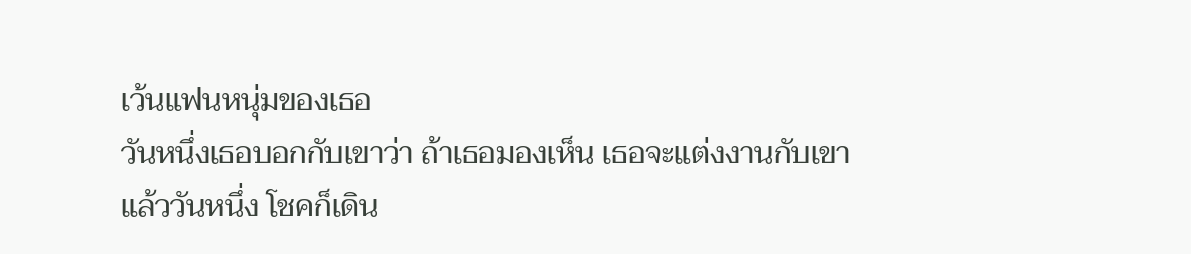เว้นแฟนหนุ่มของเธอ
วันหนึ่งเธอบอกกับเขาว่า ถ้าเธอมองเห็น เธอจะแต่งงานกับเขา
แล้ววันหนึ่ง โชคก็เดิน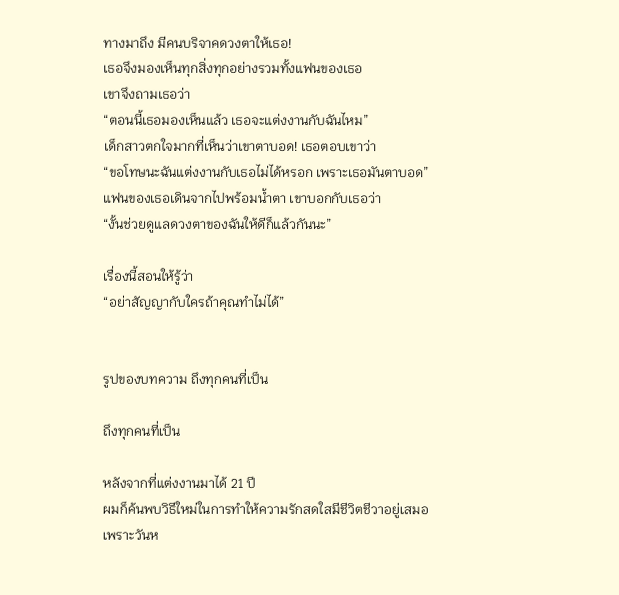ทางมาถึง มีคนบริจาคดวงตาให้เธอ!
เธอจึงมองเห็นทุกสิ่งทุกอย่างรวมทั้งแฟนของเธอ
เขาจึงถามเธอว่า
“ตอนนี้เธอมองเห็นแล้ว เธอจะแต่งงานกับฉันไหม”
เด็กสาวตกใจมากที่เห็นว่าเขาตาบอด! เธอตอบเขาว่า
“ขอโทษนะฉันแต่งงานกับเธอไม่ได้หรอก เพราะเธอมันตาบอด”
แฟนของเธอเดินจากไปพร้อมน้ำตา เขาบอกกับเธอว่า
“งั้นช่วยดูแลดวงตาของฉันให้ดีก็แล้วกันนะ”

เรื่องนี้สอนให้รู้ว่า
“อย่าสัญญากับใครถ้าคุณทำไม่ได้”


รูปของบทความ ถึงทุกคนที่เป็น

ถึงทุกคนที่เป็น

หลังจากที่แต่งงานมาได้ 21 ปี
ผมก็ค้นพบวิธีใหม่ในการทำให้ความรักสดใสมีชีวิตชีวาอยู่เสมอ
เพราะวันห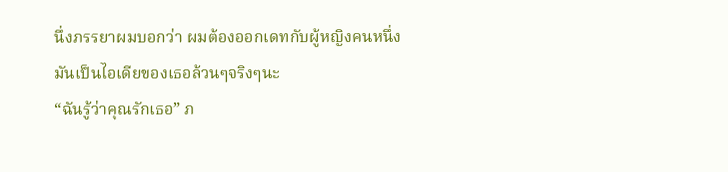นึ่งภรรยาผมบอกว่า ผมต้องออกเดทกับผู้หญิงคนหนึ่ง
มันเป็นไอเดียของเธอล้วนๆจริงๆนะ
“ฉันรู้ว่าคุณรักเธอ” ภ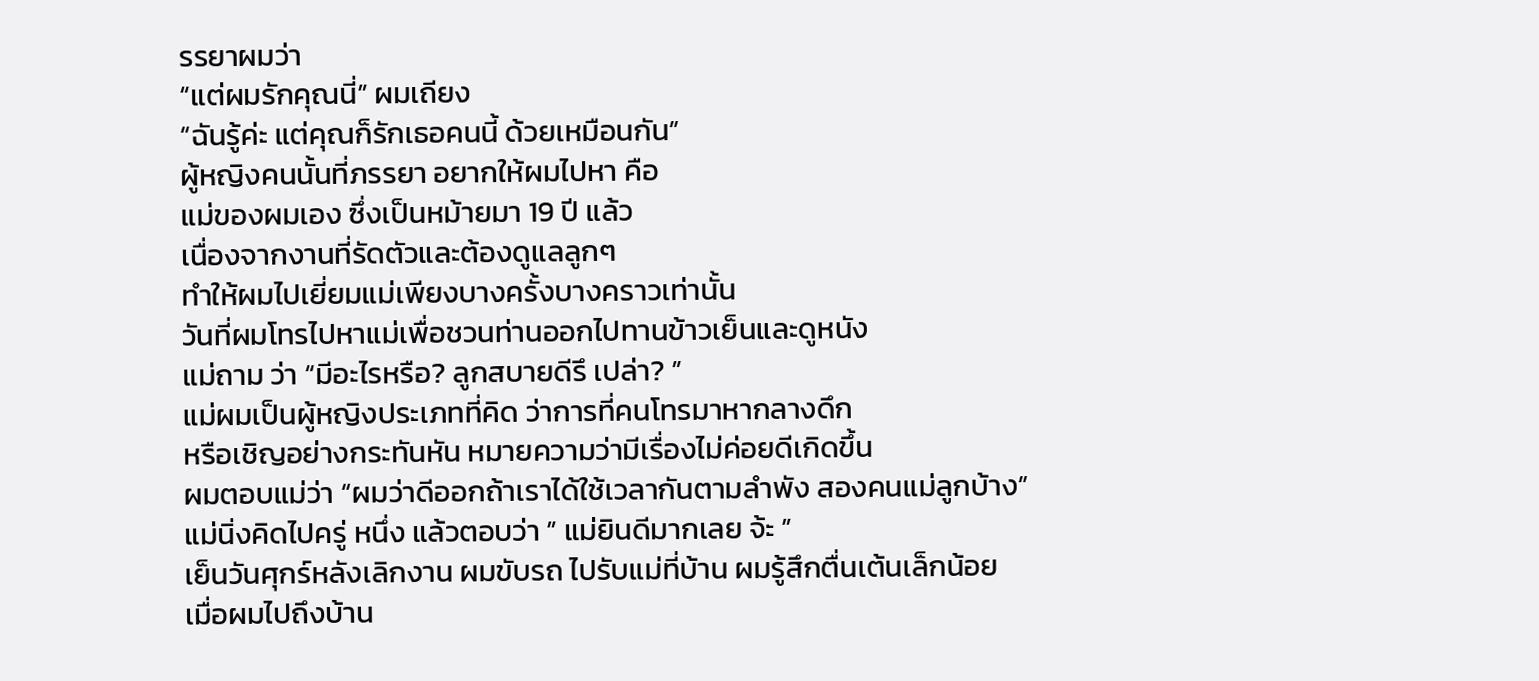รรยาผมว่า
“แต่ผมรักคุณนี่” ผมเถียง
“ฉันรู้ค่ะ แต่คุณก็รักเธอคนนี้ ด้วยเหมือนกัน”
ผู้หญิงคนนั้นที่ภรรยา อยากให้ผมไปหา คือ
แม่ของผมเอง ซึ่งเป็นหม้ายมา 19 ปี แล้ว
เนื่องจากงานที่รัดตัวและต้องดูแลลูกๆ
ทำให้ผมไปเยี่ยมแม่เพียงบางครั้งบางคราวเท่านั้น
วันที่ผมโทรไปหาแม่เพื่อชวนท่านออกไปทานข้าวเย็นและดูหนัง
แม่ถาม ว่า “มีอะไรหรือ? ลูกสบายดีรึ เปล่า? ”
แม่ผมเป็นผู้หญิงประเภทที่คิด ว่าการที่คนโทรมาหากลางดึก
หรือเชิญอย่างกระทันหัน หมายความว่ามีเรื่องไม่ค่อยดีเกิดขึ้น
ผมตอบแม่ว่า “ผมว่าดีออกถ้าเราได้ใช้เวลากันตามลำพัง สองคนแม่ลูกบ้าง”
แม่นิ่งคิดไปครู่ หนึ่ง แล้วตอบว่า ” แม่ยินดีมากเลย จ้ะ ”
เย็นวันศุกร์หลังเลิกงาน ผมขับรถ ไปรับแม่ที่บ้าน ผมรู้สึกตื่นเต้นเล็กน้อย
เมื่อผมไปถึงบ้าน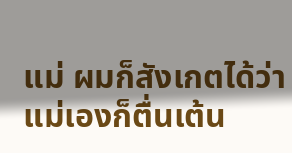แม่ ผมก็สังเกตได้ว่า แม่เองก็ตื่นเต้น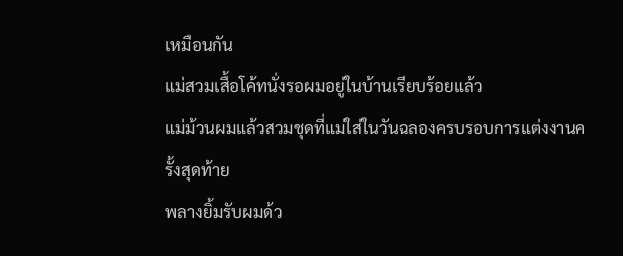เหมือนกัน
แม่สวมเสื้อโค้ทนั่งรอผมอยู่ในบ้านเรียบร้อยแล้ว
แม่ม้วนผมแล้วสวมชุดที่แม่ใส่ในวันฉลองครบรอบการแต่งงานครั้งสุดท้าย
พลางยิ้มรับผมด้ว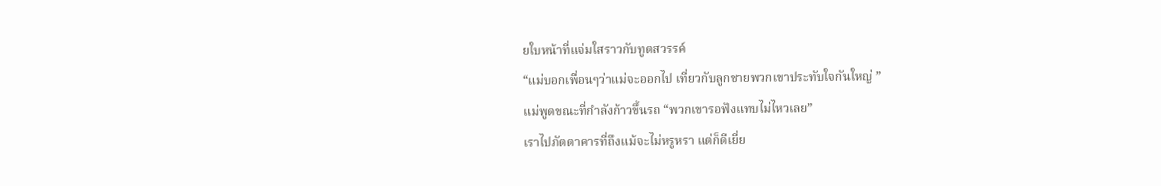ยใบหน้าที่แจ่มใสราวกับทูตสวรรค์
“แม่บอกเพื่อนๆว่าแม่จะออกไป เที่ยวกับลูกชายพวกเขาประทับใจกันใหญ่ ”
แม่พูดขณะที่กำลังก้าวขึ้นรถ “พวกเขารอฟังแทบไม่ไหวเลย”
เราไปภัตตาคารที่ถึงแม้จะไม่หรูหรา แต่ก็ดีเยี่ย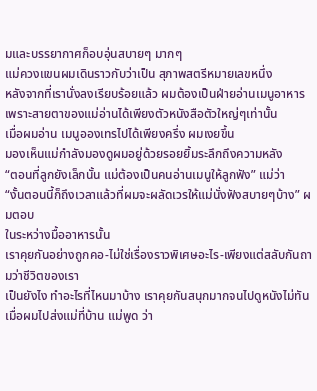มและบรรยากาศก็อบอุ่นสบายๆ มากๆ
แม่ควงแขนผมเดินราวกับว่าเป็น สุภาพสตรีหมายเลขหนึ่ง
หลังจากที่เรานั่งลงเรียบร้อยแล้ว ผมต้องเป็นฝ่ายอ่านเมนูอาหาร
เพราะสายตาของแม่อ่านได้เพียงตัวหนังสือตัวใหญ่ๆเท่านั้น
เมื่อผมอ่าน เมนูอองเทรไปได้เพียงครึ่ง ผมเงยขึ้น
มองเห็นแม่กำลังมองดูผมอยู่ด้วยรอยยิ้มระลึกถึงความหลัง
“ตอนที่ลูกยังเล็กนั้น แม่ต้องเป็นคนอ่านเมนูให้ลูกฟัง” แม่ว่า
“งั้นตอนนี้ก็ถึงเวลาแล้วที่ผมจะผลัดเวรให้แม่นั่งฟังสบายๆบ้าง” ผมตอบ
ในระหว่างมื้ออาหารนั้น
เราคุยกันอย่างถูกคอ-ไม่ใช่เรื่องราวพิเศษอะไร-เพียงแต่สลับกันถามว่าชีวิตของเรา
เป็นยังไง ทำอะไรที่ไหนมาบ้าง เราคุยกันสนุกมากจนไปดูหนังไม่ทัน
เมื่อผมไปส่งแม่ที่บ้าน แม่พูด ว่า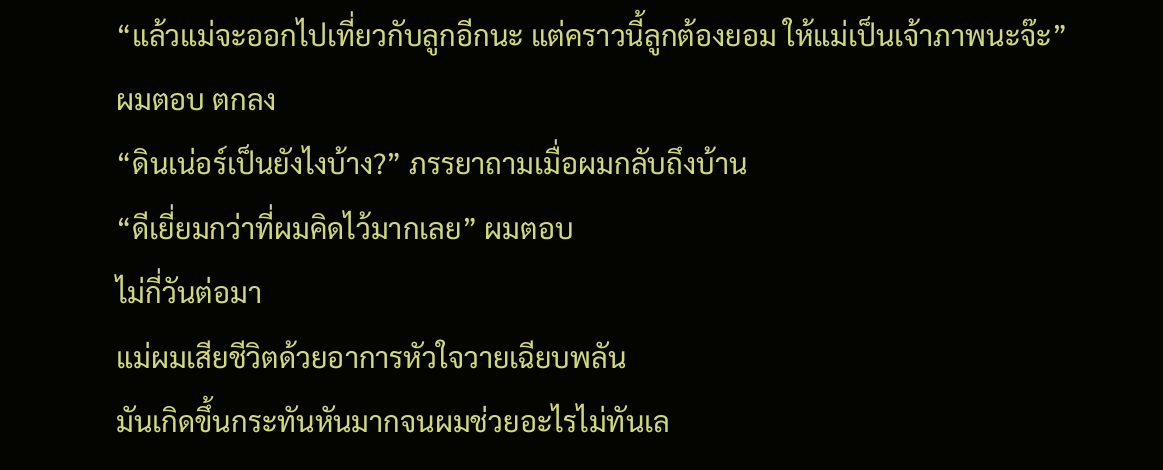“แล้วแม่จะออกไปเที่ยวกับลูกอีกนะ แต่คราวนี้ลูกต้องยอม ให้แม่เป็นเจ้าภาพนะจ๊ะ”
ผมตอบ ตกลง
“ดินเน่อร์เป็นยังไงบ้าง?” ภรรยาถามเมื่อผมกลับถึงบ้าน
“ดีเยี่ยมกว่าที่ผมคิดไว้มากเลย” ผมตอบ
ไม่กี่วันต่อมา
แม่ผมเสียชีวิตด้วยอาการหัวใจวายเฉียบพลัน
มันเกิดขึ้นกระทันหันมากจนผมช่วยอะไรไม่ทันเล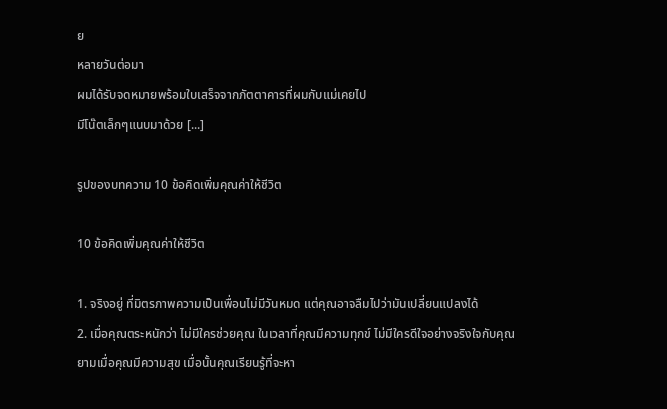ย
หลายวันต่อมา
ผมได้รับจดหมายพร้อมใบเสร็จจากภัตตาคารที่ผมกับแม่เคยไป
มีโน๊ตเล็กๆแนบมาด้วย [...]

รูปของบทความ 10 ข้อคิดเพิ่มคุณค่าให้ชีวิต

10 ข้อคิดเพิ่มคุณค่าให้ชีวิต

1. จริงอยู่ ที่มิตรภาพความเป็นเพื่อนไม่มีวันหมด แต่คุณอาจลืมไปว่ามันเปลี่ยนแปลงได้
2. เมื่อคุณตระหนักว่า ไม่มีใครช่วยคุณ ในเวลาที่คุณมีความทุกข์ ไม่มีใครดีใจอย่างจริงใจกับคุณ
ยามเมื่อคุณมีความสุข เมื่อนั้นคุณเรียนรู้ที่จะหา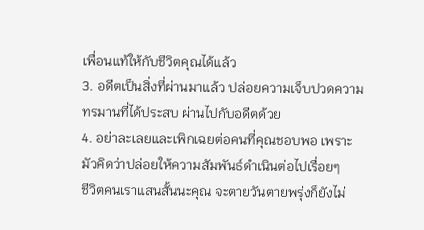เพื่อนแท้ให้กับชีวิตคุณได้แล้ว
3. อดีตเป็นสิ่งที่ผ่านมาแล้ว ปล่อยความเจ็บปวดความทรมานที่ได้ประสบ ผ่านไปกับอดีตด้วย
4. อย่าละเลยและเพิกเฉยต่อคนที่คุณชอบพอ เพราะมัวคิดว่าปล่อยให้ความสัมพันธ์ดำเนินต่อไปเรื่อยๆ
ชีวิตคนเราแสนสั้นนะคุณ จะตายวันตายพรุ่งก็ยังไม่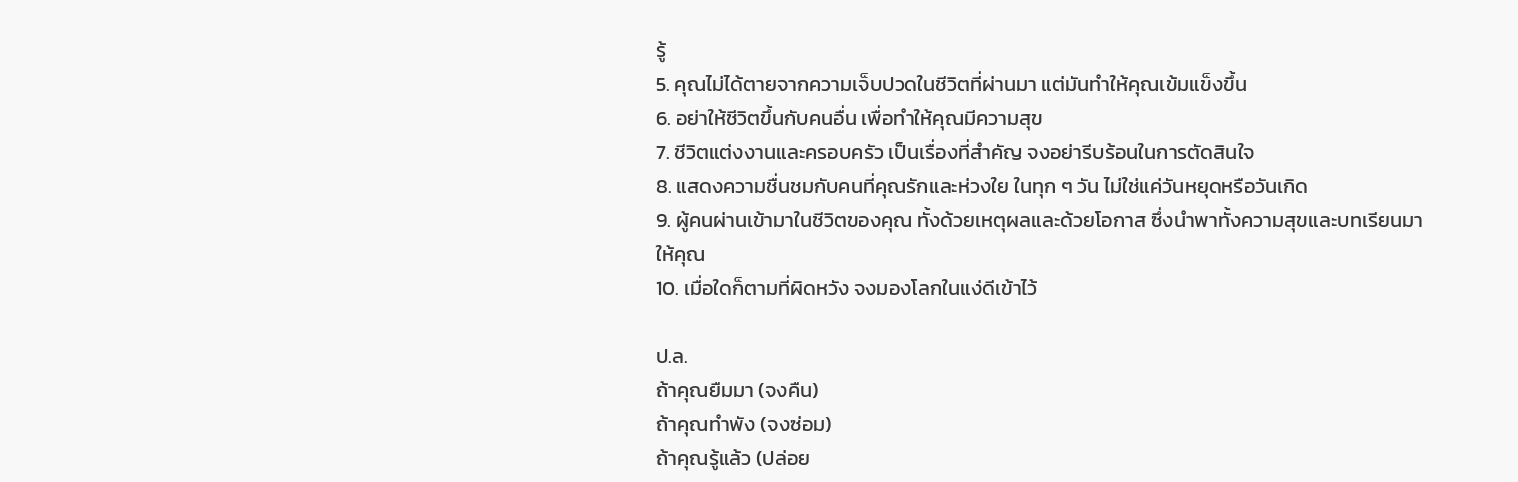รู้
5. คุณไม่ได้ตายจากความเจ็บปวดในชีวิตที่ผ่านมา แต่มันทำให้คุณเข้มแข็งขึ้น
6. อย่าให้ชีวิตขึ้นกับคนอื่น เพื่อทำให้คุณมีความสุข
7. ชีวิตแต่งงานและครอบครัว เป็นเรื่องที่สำคัญ จงอย่ารีบร้อนในการตัดสินใจ
8. แสดงความชื่นชมกับคนที่คุณรักและห่วงใย ในทุก ๆ วัน ไม่ใช่แค่วันหยุดหรือวันเกิด
9. ผู้คนผ่านเข้ามาในชีวิตของคุณ ทั้งด้วยเหตุผลและด้วยโอกาส ซึ่งนำพาทั้งความสุขและบทเรียนมาให้คุณ
10. เมื่อใดก็ตามที่ผิดหวัง จงมองโลกในแง่ดีเข้าไว้

ป.ล.
ถ้าคุณยืมมา (จงคืน)
ถ้าคุณทำพัง (จงซ่อม)
ถ้าคุณรู้แล้ว (ปล่อย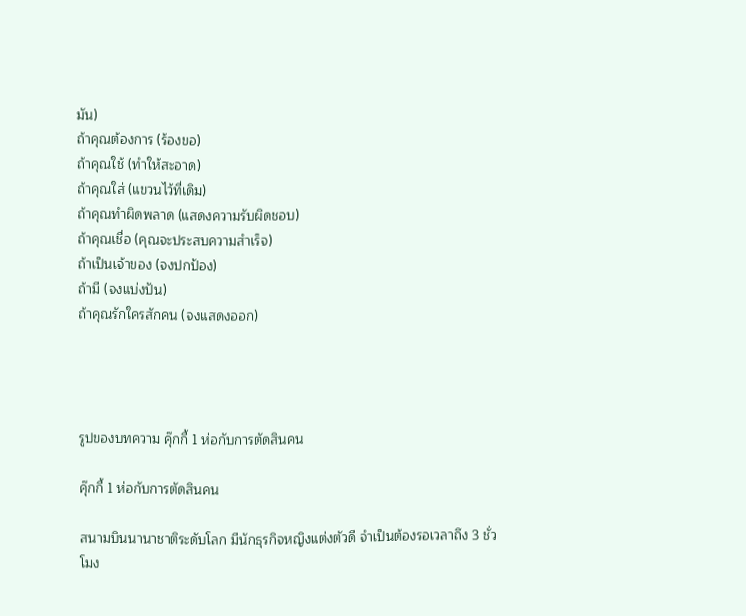มัน)
ถ้าคุณต้องการ (ร้องขอ)
ถ้าคุณใช้ (ทำให้สะอาด)
ถ้าคุณใส่ (แขวนไว้ที่เดิม)
ถ้าคุณทำผิดพลาด (แสดงความรับผิดชอบ)
ถ้าคุณเชื่อ (คุณจะประสบความสำเร็จ)
ถ้าเป็นเจ้าของ (จงปกป้อง)
ถ้ามี (จงแบ่งปัน)
ถ้าคุณรักใครสักคน (จงแสดงออก)




รูปของบทความ คุ๊กกี้ 1 ห่อกับการตัดสินคน

คุ๊กกี้ 1 ห่อกับการตัดสินคน

สนามบินนานาชาติระดับโลก มีนักธุรกิจหญิงแต่งตัวดี จำเป็นต้องรอเวลาถึง 3 ชั่วโมง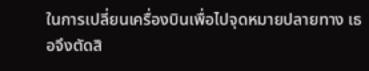ในการเปลี่ยนเครื่องบินเพื่อไปจุดหมายปลายทาง เธอจึงตัดสิ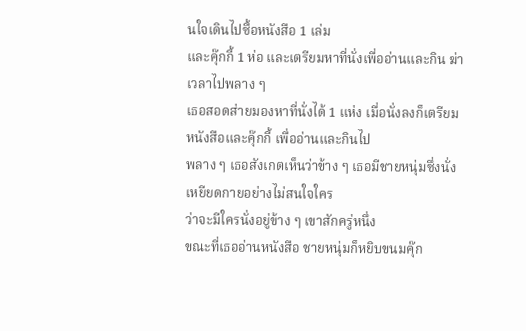นใจเดินไปซื้อหนังสือ 1 เล่ม
และคุ๊กกี้ 1 ห่อ และเตรียมหาที่นั่งเพื่ออ่านและกิน ฆ่าเวลาไปพลาง ๆ
เธอสอดส่ายมองหาที่นั่งได้ 1 แห่ง เมื่อนั่งลงก็เตรียมหนังสือและคุ๊กกี้ เพื่ออ่านและกินไป
พลาง ๆ เธอสังเกตเห็นว่าข้าง ๆ เธอมีชายหนุ่มซึ่งนั่งเหยียดกายอย่างไม่สนใจใคร
ว่าจะมีใครนั่งอยู่ข้าง ๆ เขาสักครู่หนึ่ง
ขณะที่เธออ่านหนังสือ ชายหนุ่มก็หยิบขนมคุ๊ก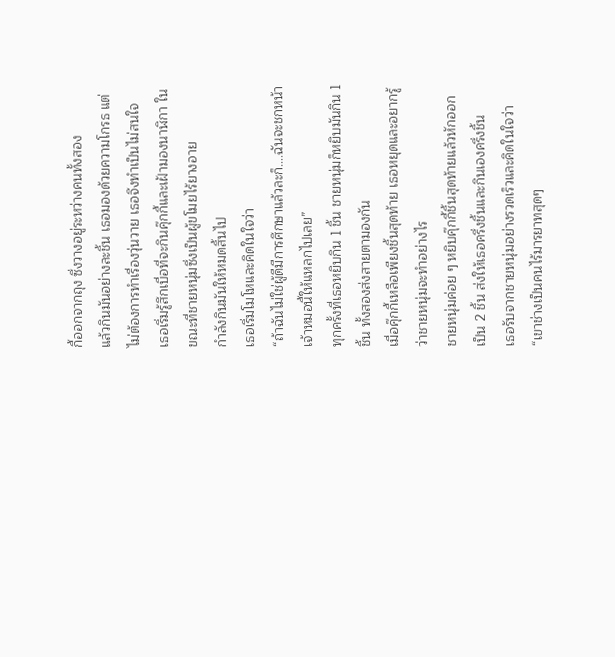กี้ออกจากถุง ซึ่งวางอยู่ระหว่างคนทั้งสอง
แล้วกินมันอย่างละชิ้น เธอมองด้วยความโกรธ แต่ไม่ต้องการทำเรื่องวุ่นวาย เธอจึงทำเป็นไม่สนใจ
เธอเริ่มรู้สึกเบื่อที่จะกินคุ๊กกี้และเฝ้ามองนาฬิกา ในขณะที่ชายหนุ่มซึ่งเป็นผู้ขโมยไร้ยางอาย
กำลังกินมันให้หมดสิ้นไป
เธอเริ่มโมโหและคิดในใจว่า
“ถ้าฉันไม่ใช่ผู้ดีมีการศึกษาแล้วละก็….ฉันจะชกหน้าเจ้าหมอนี้ให้แหลกไปเลย”
ทุกครั้งที่เธอหยิบกิน 1 ชิ้น ชายหนุ่มก็หยิบมันกิน 1 ชิ้น ทั้งสองส่งสายตามองกัน
เมื่อคุ๊กกี้เหลือเพียงชิ้นสุดท้าย เธอหยุดและอยากรู้ว่าชายหนุ่มจะทำอย่างไร
ชายหนุ่มค่อย ๆ หยิบคุ๊กกี้ชิ้นสุดท้ายแล้วหักออกเป็น 2 ชิ้น ส่งให้เธอครึ่งชิ้นและกินเองครึ่งชิ้น
เธอรับจากชายหนุ่มอย่างรวดเร็วและคิดในใจว่า
“เขาช่างเป็นคนไร้มารยาทสุดๆ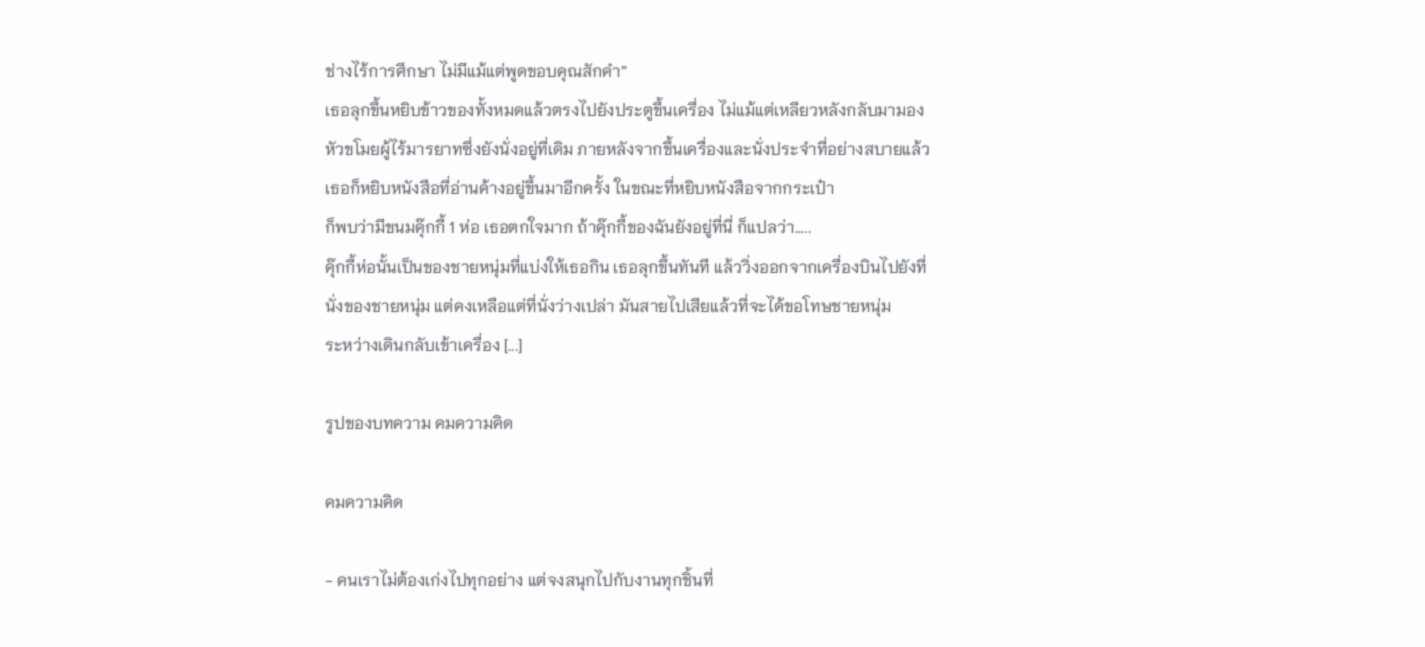ช่างไร้การศึกษา ไม่มีแม้แต่พูดขอบคุณสักคำ”
เธอลุกขึ้นหยิบข้าวของทั้งหมดแล้วตรงไปยังประตูขึ้นเครื่อง ไม่แม้แต่เหลียวหลังกลับมามอง
หัวขโมยผู้ไร้มารยาทซึ่งยังนั่งอยู่ที่เดิม ภายหลังจากขึ้นเครื่องและนั่งประจำที่อย่างสบายแล้ว
เธอก็หยิบหนังสือที่อ่านค้างอยู่ขึ้นมาอีกครั้ง ในขณะที่หยิบหนังสือจากกระเป๋า
ก็พบว่ามีขนมคุ๊กกี้ 1 ห่อ เธอตกใจมาก ถ้าคุ๊กกี้ของฉันยังอยู่ที่นี่ ก็แปลว่า…..
คุ๊กกี้ห่อนั้นเป็นของชายหนุ่มที่แบ่งให้เธอกิน เธอลุกขึ้นทันที แล้ววิ่งออกจากเครื่องบินไปยังที่
นั่งของชายหนุ่ม แต่คงเหลือแต่ที่นั่งว่างเปล่า มันสายไปเสียแล้วที่จะได้ขอโทษชายหนุ่ม
ระหว่างเดินกลับเข้าเครื่อง [...]

รูปของบทความ คมความคิด

คมความคิด

- คนเราไม่ต้องเก่งไปทุกอย่าง แต่จงสนุกไปกับงานทุกชิ้นที่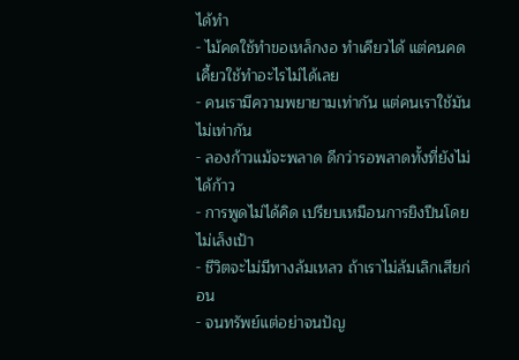ได้ทำ
- ไม้คดใช้ทำขอเหล็กงอ ทำเคียวได้ แต่คนคดเคี้ยวใช้ทำอะไรไม่ได้เลย
- คนเรามีความพยายามเท่ากัน แต่คนเราใช้มันไม่เท่ากัน
- ลองก้าวแม้จะพลาด ดีกว่ารอพลาดทั้งที่ยังไม่ได้ก้าว
- การพูดไม่ได้คิด เปรียบเหมือนการยิงปืนโดยไม่เล็งเป้า
- ชีวิตจะไม่มีทางล้มเหลว ถ้าเราไม่ล้มเลิกเสียก่อน
- จนทรัพย์แต่อย่าจนปัญ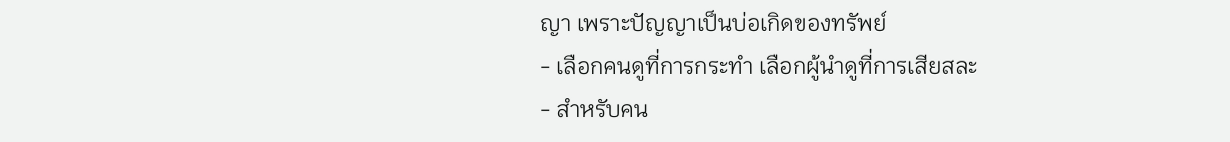ญา เพราะปัญญาเป็นบ่อเกิดของทรัพย์
- เลือกคนดูที่การกระทำ เลือกผู้นำดูที่การเสียสละ
- สำหรับคน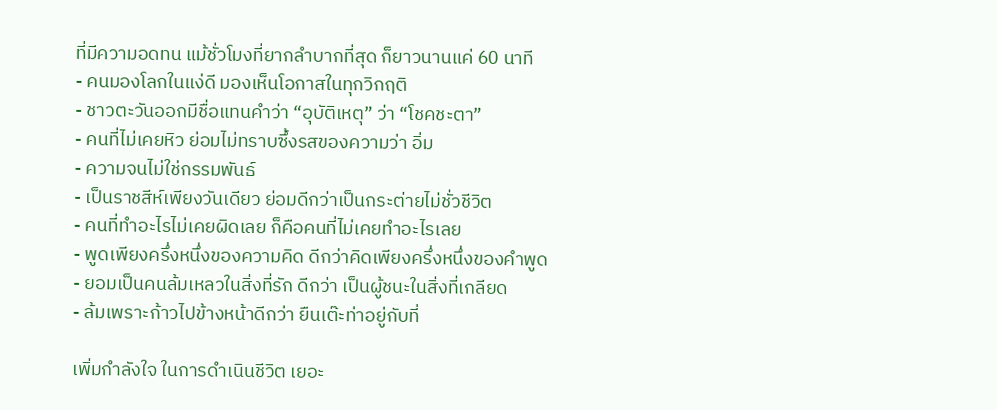ที่มีความอดทน แม้ชั่วโมงที่ยากลำบากที่สุด ก็ยาวนานแค่ 60 นาที
- คนมองโลกในแง่ดี มองเห็นโอกาสในทุกวิกฤติ
- ชาวตะวันออกมีชื่อแทนคำว่า “อุบัติเหตุ” ว่า “โชคชะตา”
- คนที่ไม่เคยหิว ย่อมไม่ทราบซึ้งรสของความว่า อิ่ม
- ความจนไม่ใช่กรรมพันธ์
- เป็นราชสีห์เพียงวันเดียว ย่อมดีกว่าเป็นกระต่ายไม่ชั่วชีวิต
- คนที่ทำอะไรไม่เคยผิดเลย ก็คือคนที่ไม่เคยทำอะไรเลย
- พูดเพียงครึ่งหนึ่งของความคิด ดีกว่าคิดเพียงครึ่งหนึ่งของคำพูด
- ยอมเป็นคนล้มเหลวในสิ่งที่รัก ดีกว่า เป็นผู้ชนะในสิ่งที่เกลียด
- ล้มเพราะก้าวไปข้างหน้าดีกว่า ยืนเต๊ะท่าอยู่กับที่

เพิ่มกำลังใจ ในการดำเนินชีวิต เยอะ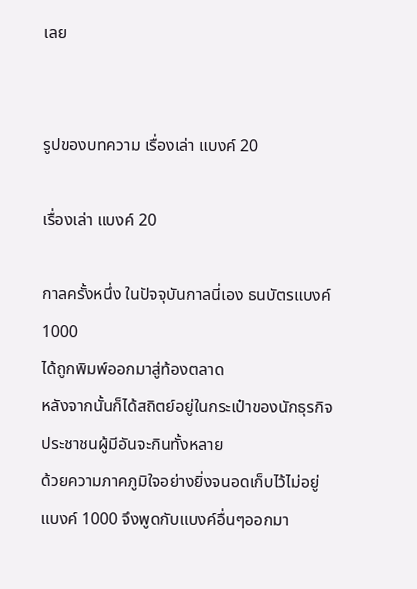เลย


รูปของบทความ เรื่องเล่า แบงค์ 20

เรื่องเล่า แบงค์ 20

กาลครั้งหนึ่ง ในปัจจุบันกาลนี่เอง ธนบัตรแบงค์ 1000
ได้ถูกพิมพ์ออกมาสู่ท้องตลาด
หลังจากนั้นก็ได้สถิตย์อยู่ในกระเป๋าของนักธุรกิจ
ประชาชนผู้มีอันจะกินทั้งหลาย
ด้วยความภาคภูมิใจอย่างยิ่งจนอดเก็บไว้ไม่อยู่
แบงค์ 1000 จึงพูดกับแบงค์อื่นๆออกมา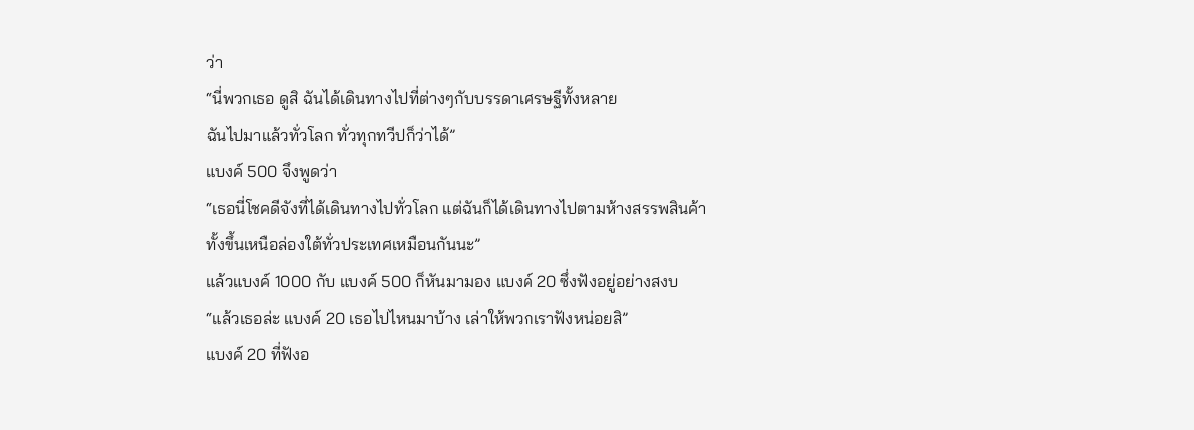ว่า
“นี่พวกเธอ ดูสิ ฉันได้เดินทางไปที่ต่างๆกับบรรดาเศรษฐีทั้งหลาย
ฉันไปมาแล้วทั่วโลก ทั่วทุกทวีปก็ว่าได้”
แบงค์ 500 จึงพูดว่า
“เธอนี่โชคดีจังที่ได้เดินทางไปทั่วโลก แต่ฉันก็ได้เดินทางไปตามห้างสรรพสินค้า
ทั้งขึ้นเหนือล่องใต้ทั่วประเทศเหมือนกันนะ”
แล้วแบงค์ 1000 กับ แบงค์ 500 ก็หันมามอง แบงค์ 20 ซึ่งฟังอยู่อย่างสงบ
“แล้วเธอล่ะ แบงค์ 20 เธอไปไหนมาบ้าง เล่าให้พวกเราฟังหน่อยสิ”
แบงค์ 20 ที่ฟังอ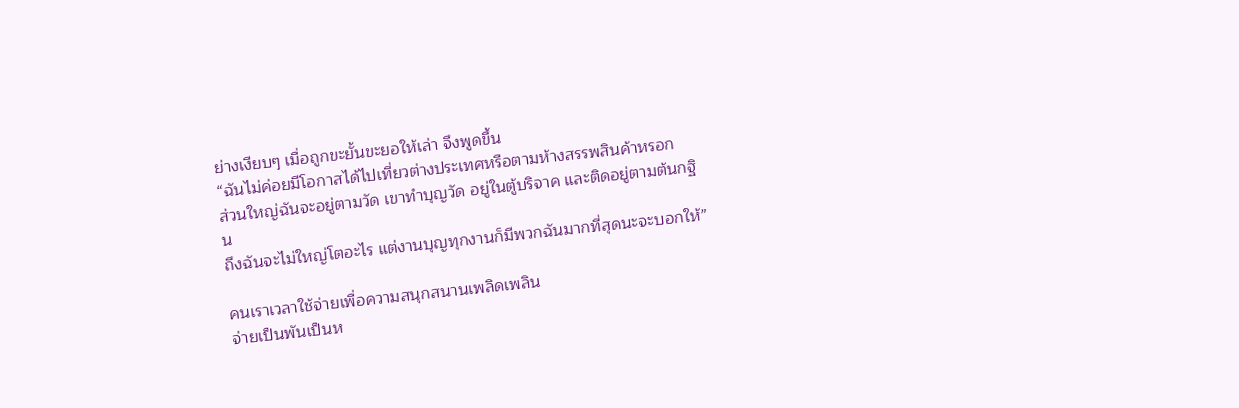ย่างเงียบๆ เมื่อถูกขะยั้นขะยอให้เล่า จึงพูดขึ้น
“ฉันไม่ค่อยมีโอกาสได้ไปเที่ยวต่างประเทศหรือตามห้างสรรพสินค้าหรอก
ส่วนใหญ่ฉันจะอยู่ตามวัด เขาทำบุญวัด อยู่ในตู้บริจาค และติดอยู่ตามต้นกฐิน
ถึงฉันจะไม่ใหญ่โตอะไร แต่งานบุญทุกงานก็มีพวกฉันมากที่สุดนะจะบอกให้”

คนเราเวลาใช้จ่ายเพื่อความสนุกสนานเพลิดเพลิน
จ่ายเป็นพันเป็นห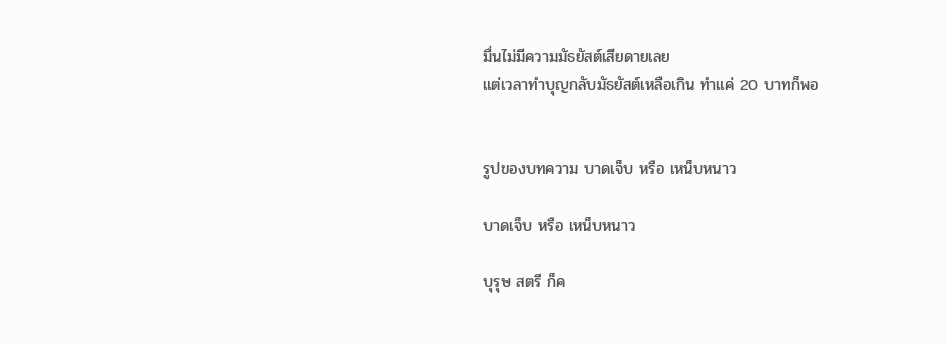มื่นไม่มีความมัธยัสต์เสียดายเลย
แต่เวลาทำบุญกลับมัธยัสต์เหลือเกิน ทำแค่ 20 บาทก็พอ


รูปของบทความ บาดเจ็บ หรือ เหน็บหนาว

บาดเจ็บ หรือ เหน็บหนาว

บุรุษ สตรี ก็ค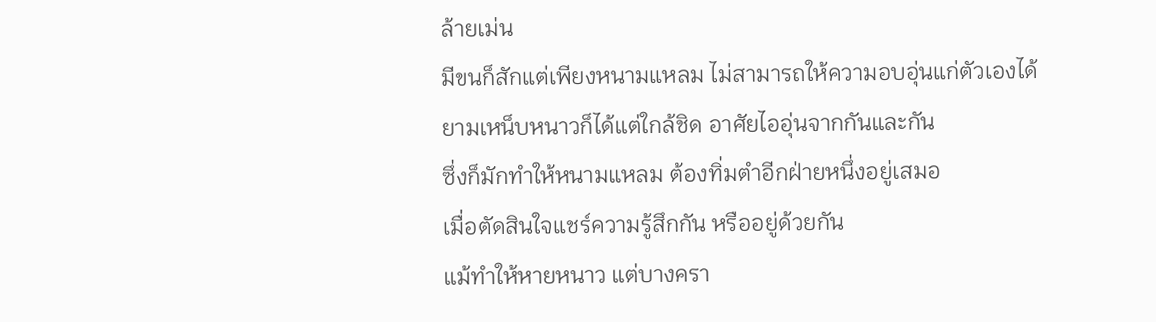ล้ายเม่น
มีขนก็สักแต่เพียงหนามแหลม ไม่สามารถให้ความอบอุ่นแก่ตัวเองได้
ยามเหน็บหนาวก็ได้แต่ใกล้ชิด อาศัยไออุ่นจากกันและกัน
ซึ่งก็มักทำให้หนามแหลม ต้องทิ่มตำอีกฝ่ายหนึ่งอยู่เสมอ
เมื่อตัดสินใจแชร์ความรู้สึกกัน หรืออยู่ด้วยกัน
แม้ทำให้หายหนาว แต่บางครา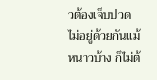วต้องเจ็บปวด
ไม่อยู่ด้วยกันแม้หนาวบ้าง ก็ไม่ต้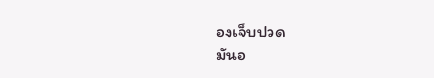องเจ็บปวด
มันอ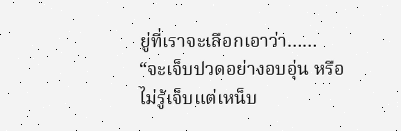ยู่ที่เราจะเลือกเอาว่า……
“จะเจ็บปวดอย่างอบอุ่น หรือ ไม่รู้เจ็บแต่เหน็บ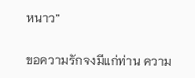หนาว”

ขอความรักจงมีแก่ท่าน ความ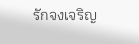รักจงเจริญ